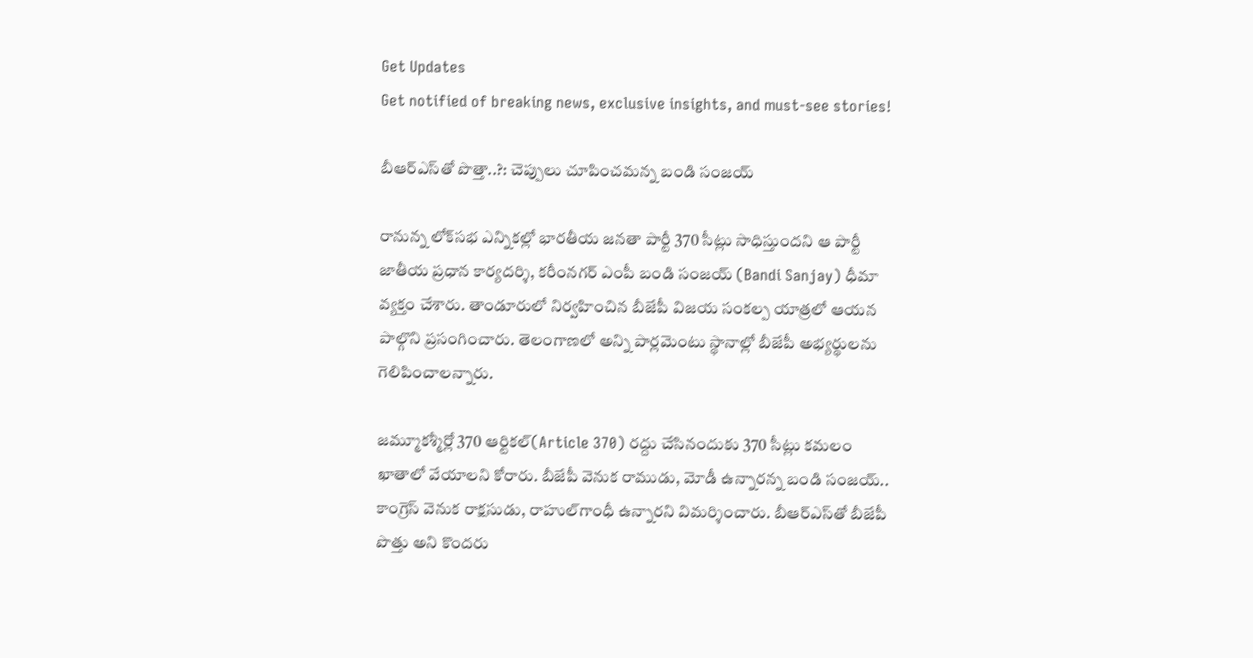Get Updates
Get notified of breaking news, exclusive insights, and must-see stories!

బీఆర్ఎస్‌తో పొత్తా..?: చెప్పులు చూపించమన్న బండి సంజయ్

రానున్న లోక్‌సభ ఎన్నికల్లో భారతీయ జనతా పార్టీ 370 సీట్లు సాధిస్తుందని ఆ పార్టీ జాతీయ ప్రధాన కార్యదర్శి, కరీంనగర్ ఎంపీ బండి సంజయ్ (Bandi Sanjay) ధీమా వ్యక్తం చేశారు. తాండూరులో నిర్వహించిన బీజేపీ విజయ సంకల్ప యాత్రలో ఆయన పాల్గొని ప్రసంగించారు. తెలంగాణలో అన్ని పార్లమెంటు స్థానాల్లో బీజేపీ అభ్యర్థులను గెలిపించాలన్నారు.

జమ్మూకశ్మీర్లో 370 ఆర్టికల్‌(Article 370) రద్దు చేసినందుకు 370 సీట్లు కమలం ఖాతాలో వేయాలని కోరారు. బీజేపీ వెనుక రాముడు, మోడీ ఉన్నారన్న బండి సంజయ్.. కాంగ్రెస్‌ వెనుక రాక్షసుడు, రాహుల్‌గాంధీ ఉన్నారని విమర్శించారు. బీఆర్ఎస్‌తో బీజేపీ పొత్తు అని కొందరు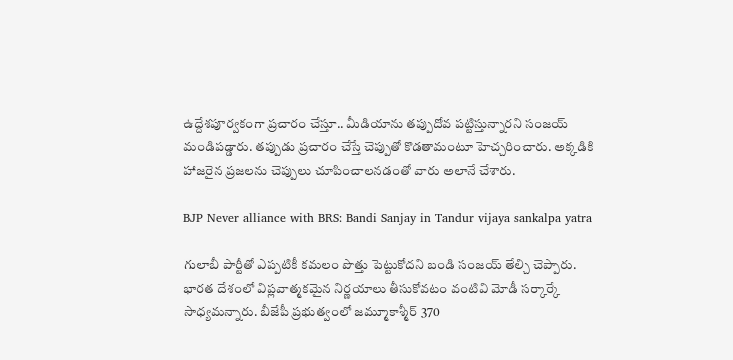ఉద్దేశపూర్వకంగా ప్రచారం చేస్తూ.. మీడియాను తప్పుదోవ పట్టిస్తున్నారని సంజయ్‌ మండిపడ్డారు. తప్పుడు ప్రచారం చేస్తే చెప్పుతో కొడతామంటూ హెచ్చరించారు. అక్కడికి హాజరైన ప్రజలను చెప్పులు చూపించాలనడంతో వారు అలానే చేశారు.

BJP Never alliance with BRS: Bandi Sanjay in Tandur vijaya sankalpa yatra

గులాబీ పార్టీతో ఎప్పటికీ కమలం పొత్తు పెట్టుకోదని బండి సంజయ్ తేల్చి చెప్పారు.
భారత దేశంలో విప్లవాత్మకమైన నిర్ణయాలు తీసుకోవటం వంటివి మోడీ సర్కార్కే సాధ్యమన్నారు. బీజేపీ ప్రభుత్వంలో జమ్మూకాశ్మీర్ 370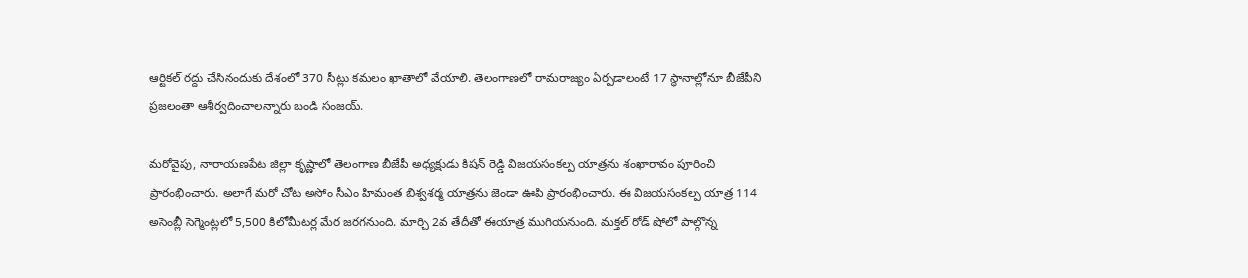ఆర్టికల్ రద్దు చేసినందుకు దేశంలో 370 సీట్లు కమలం ఖాతాలో వేయాలి. తెలంగాణలో రామరాజ్యం ఏర్పడాలంటే 17 స్థానాల్లోనూ బీజేపీని ప్రజలంతా ఆశీర్వదించాలన్నారు బండి సంజయ్.

మరోవైపు, నారాయణపేట జిల్లా కృష్ణాలో తెలంగాణ బీజేపీ అధ్యక్షుడు కిషన్ రెడ్డి విజయసంకల్ప యాత్రను శంఖారావం పూరించి ప్రారంభించారు. అలాగే మరో చోట అసోం సీఎం హిమంత బిశ్వశర్మ యాత్రను జెండా ఊపి ప్రారంభించారు. ఈ విజయసంకల్ప యాత్ర 114 అసెంబ్లీ సెగ్మెంట్లలో 5,500 కిలోమీటర్ల మేర జరగనుంది. మార్చి 2వ తేదీతో ఈయాత్ర ముగియనుంది. మక్తల్ రోడ్ షోలో పాల్గొన్న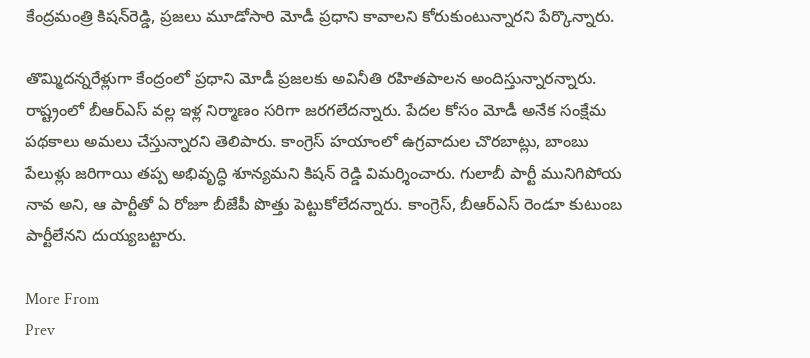కేంద్రమంత్రి కిషన్‌రెడ్డి, ప్రజలు మూడోసారి మోడీ ప్రధాని కావాలని కోరుకుంటున్నారని పేర్కొన్నారు.

తొమ్మిదన్నరేళ్లుగా కేంద్రంలో ప్రధాని మోడీ ప్రజలకు అవినీతి రహితపాలన అందిస్తున్నారన్నారు. రాష్ట్రంలో బీఆర్ఎస్ వల్ల ఇళ్ల నిర్మాణం సరిగా జరగలేదన్నారు. పేదల కోసం మోడీ అనేక సంక్షేమ పథకాలు అమలు చేస్తున్నారని తెలిపారు. కాంగ్రెస్ హయాంలో ఉగ్రవాదుల చొరబాట్లు, బాంబు పేలుళ్లు జరిగాయి తప్ప అభివృద్ధి శూన్యమని కిషన్ రెడ్డి విమర్శించారు. గులాబీ పార్టీ మునిగిపోయ నావ అని, ఆ పార్టీతో ఏ రోజూ బీజేపీ పొత్తు పెట్టుకోలేదన్నారు. కాంగ్రెస్, బీఆర్ఎస్ రెండూ కుటుంబ పార్టీలేనని దుయ్యబట్టారు.

More From
Prev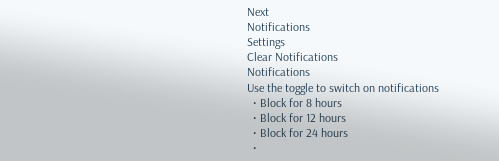Next
Notifications
Settings
Clear Notifications
Notifications
Use the toggle to switch on notifications
  • Block for 8 hours
  • Block for 12 hours
  • Block for 24 hours
  •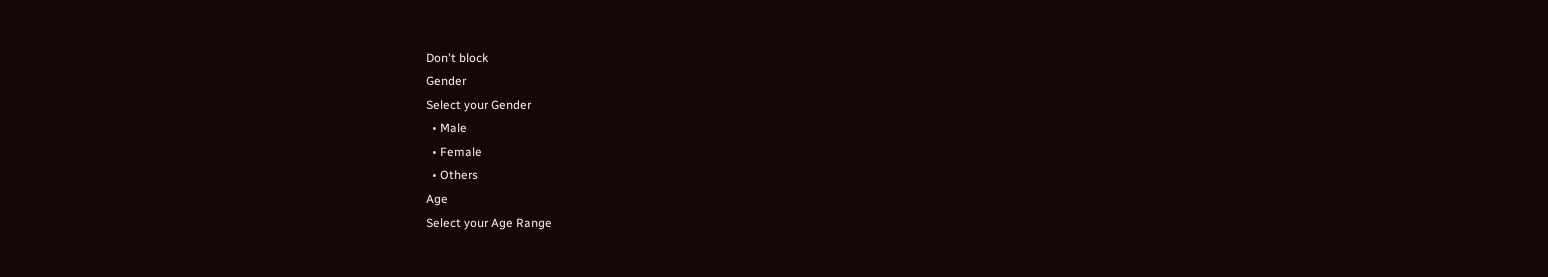Don't block
Gender
Select your Gender
  • Male
  • Female
  • Others
Age
Select your Age Range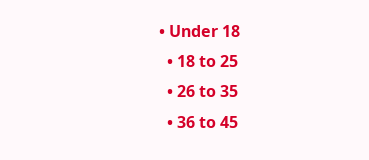• Under 18
  • 18 to 25
  • 26 to 35
  • 36 to 45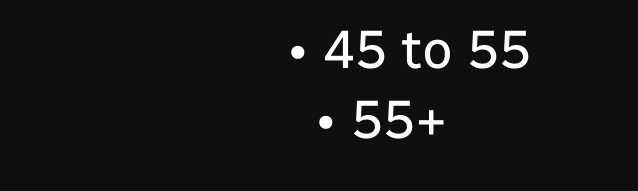• 45 to 55
  • 55+